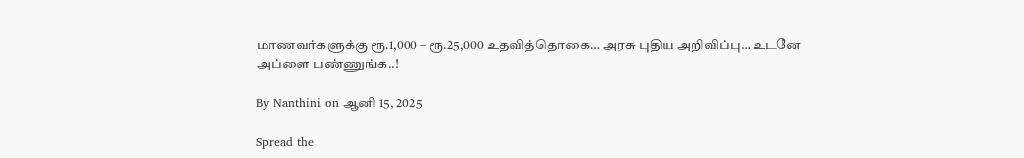மாணவர்களுக்கு ரூ.1,000 – ரூ.25,000 உதவித்தொகை… அரசு புதிய அறிவிப்பு… உடனே அப்ளை பண்ணுங்க..!

By Nanthini on ஆனி 15, 2025

Spread the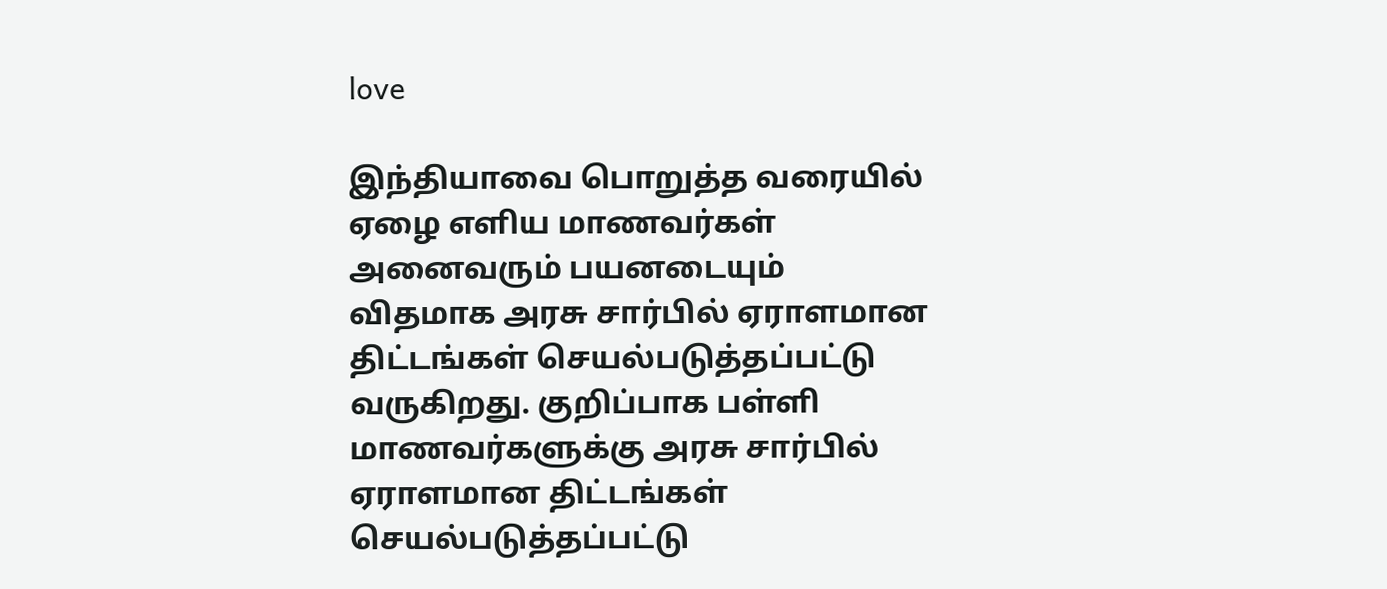love

இந்தியாவை பொறுத்த வரையில் ஏழை எளிய மாணவர்கள் அனைவரும் பயனடையும் விதமாக அரசு சார்பில் ஏராளமான திட்டங்கள் செயல்படுத்தப்பட்டு வருகிறது. குறிப்பாக பள்ளி மாணவர்களுக்கு அரசு சார்பில் ஏராளமான திட்டங்கள் செயல்படுத்தப்பட்டு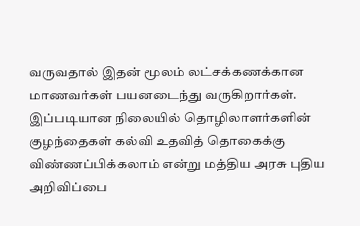வருவதால் இதன் மூலம் லட்சக்கணக்கான மாணவர்கள் பயனடைந்து வருகிறார்கள். இப்படியான நிலையில் தொழிலாளர்களின் குழந்தைகள் கல்வி உதவித் தொகைக்கு விண்ணப்பிக்கலாம் என்று மத்திய அரசு புதிய அறிவிப்பை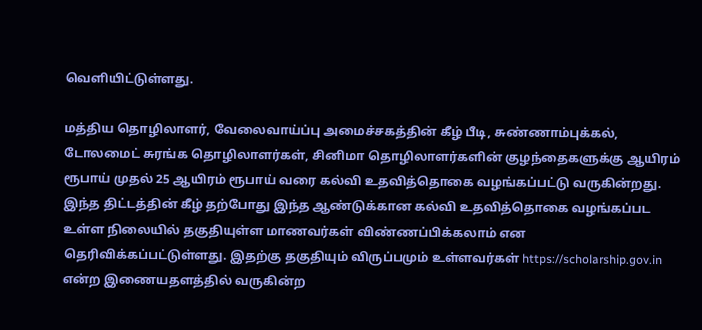வெளியிட்டுள்ளது.

மத்திய தொழிலாளர், வேலைவாய்ப்பு அமைச்சகத்தின் கீழ் பீடி, சுண்ணாம்புக்கல், டோலமைட் சுரங்க தொழிலாளர்கள், சினிமா தொழிலாளர்களின் குழந்தைகளுக்கு ஆயிரம் ரூபாய் முதல் 25 ஆயிரம் ரூபாய் வரை கல்வி உதவித்தொகை வழங்கப்பட்டு வருகின்றது. இந்த திட்டத்தின் கீழ் தற்போது இந்த ஆண்டுக்கான கல்வி உதவித்தொகை வழங்கப்பட உள்ள நிலையில் தகுதியுள்ள மாணவர்கள் விண்ணப்பிக்கலாம் என தெரிவிக்கப்பட்டுள்ளது. இதற்கு தகுதியும் விருப்பமும் உள்ளவர்கள் https://scholarship.gov.in என்ற இணையதளத்தில் வருகின்ற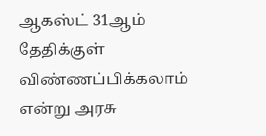ஆகஸ்ட் 31ஆம் தேதிக்குள் விண்ணப்பிக்கலாம் என்று அரசு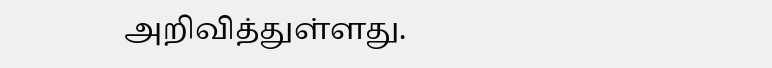அறிவித்துள்ளது.